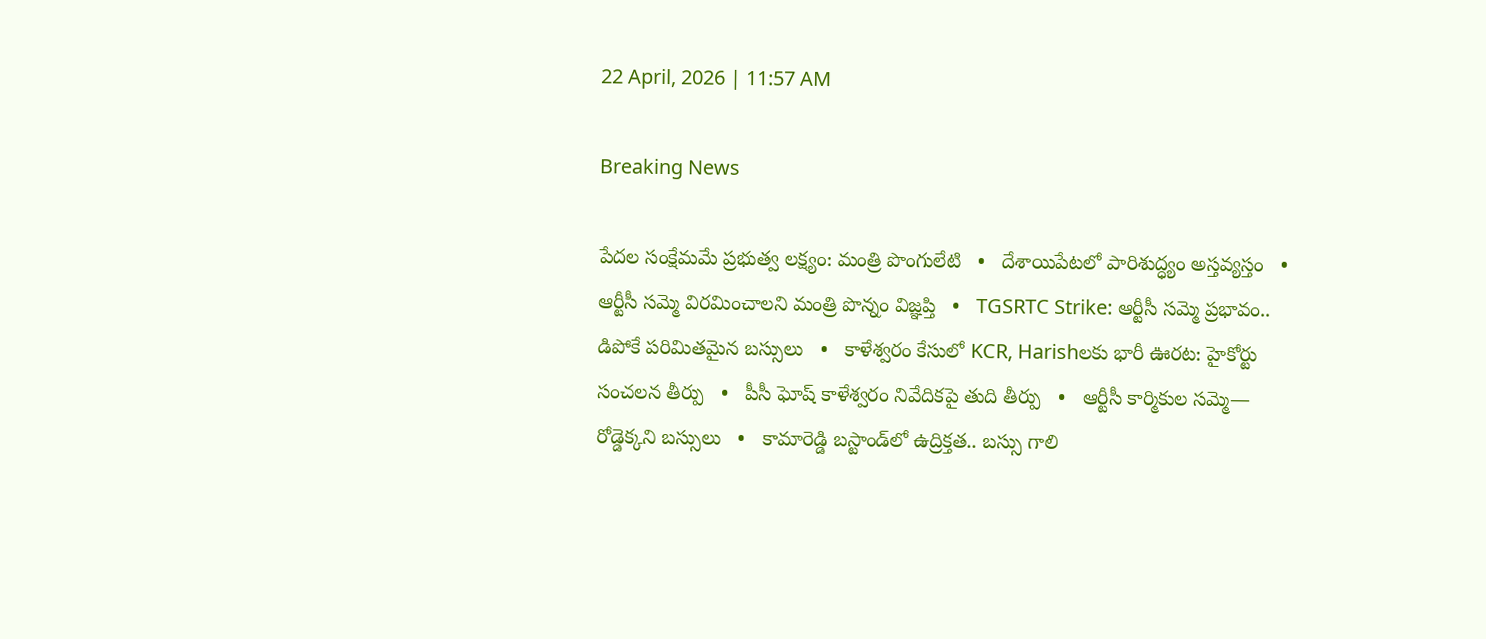22 April, 2026 | 11:57 AM

Breaking News

పేదల సంక్షేమమే ప్రభుత్వ లక్ష్యం: మంత్రి పొంగులేటి   •   దేశాయిపేటలో పారిశుద్ధ్యం అస్తవ్యస్తం   •   ఆర్టీసీ సమ్మె విరమించాలని మంత్రి పొన్నం విజ్ఞప్తి   •   TGSRTC Strike: ఆర్టీసీ సమ్మె ప్రభావం.. డిపోకే పరిమితమైన బస్సులు   •   కాళేశ్వరం కేసులో KCR, Harishలకు భారీ ఊరట: హైకోర్టు సంచలన తీర్పు   •   పీసీ ఘోష్ కాళేశ్వరం నివేదికపై తుది తీర్పు   •   ఆర్టీసీ కార్మికుల సమ్మె— రోడ్డెక్కని బస్సులు   •   కామారెడ్డి బస్టాండ్‌లో ఉద్రిక్తత.. బస్సు గాలి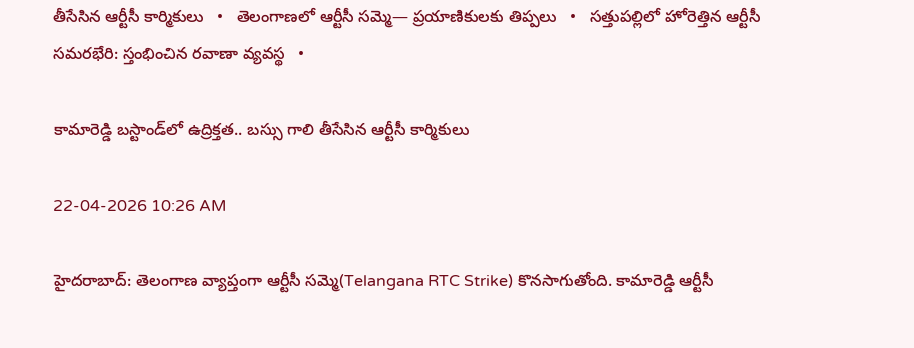తీసేసిన ఆర్టీసీ కార్మికులు   •   తెలంగాణలో ఆర్టీసీ సమ్మె— ప్రయాణికులకు తిప్పలు   •   సత్తుపల్లిలో హోరెత్తిన ఆర్టీసీ సమరభేరి: స్తంభించిన రవాణా వ్యవస్థ   •

కామారెడ్డి బస్టాండ్‌లో ఉద్రిక్తత.. బస్సు గాలి తీసేసిన ఆర్టీసీ కార్మికులు

22-04-2026 10:26 AM

హైదరాబాద్: తెలంగాణ వ్యాప్తంగా ఆర్టీసీ సమ్మె(Telangana RTC Strike) కొనసాగుతోంది. కామారెడ్డి ఆర్టీసీ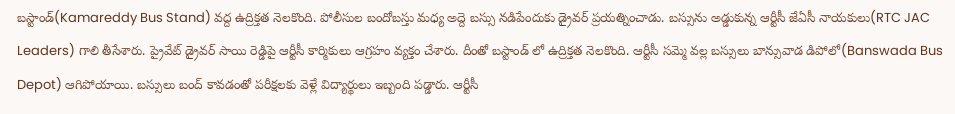బస్టాండ్(Kamareddy Bus Stand) వద్ద ఉద్రిక్తత నెలకొంది. పోలీసుల బందోబస్తు మధ్య అద్దె బస్సు నడిపేందుకు డ్రైవర్ ప్రయత్నించాడు. బస్సును అడ్డుకున్న ఆర్టీసీ జేఏసీ నాయకులు(RTC JAC Leaders) గాలి తీసేశారు. ప్రైవేట్ డ్రైవర్ సాయి రెడ్డిపై ఆర్టీసీ కార్మికులు ఆగ్రహం వ్యక్తం చేశారు. దీంతో బస్టాండ్ లో ఉద్రిక్తత నెలకొంది. ఆర్టీసీ సమ్మె వల్ల బస్సులు బాన్సువాడ డిపోలో(Banswada Bus Depot) ఆగిపోయాయి. బస్సులు బంద్ కావడంతో పరీక్షలకు వెళ్లే విద్యార్థులు ఇబ్బంది పడ్డారు. ఆర్టీసీ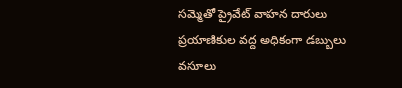సమ్మెతో ప్రైవేట్ వాహన దారులు ప్రయాణికుల వద్ద అధికంగా డబ్బులు వసూలు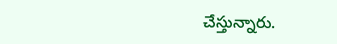చేస్తున్నారు.